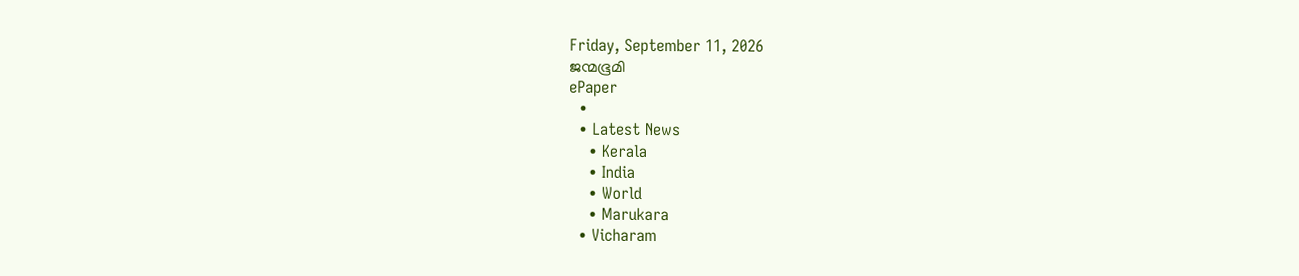Friday, September 11, 2026
ജന്മഭൂമി
ePaper
  •
  • Latest News
    • Kerala
    • India
    • World
    • Marukara
  • Vicharam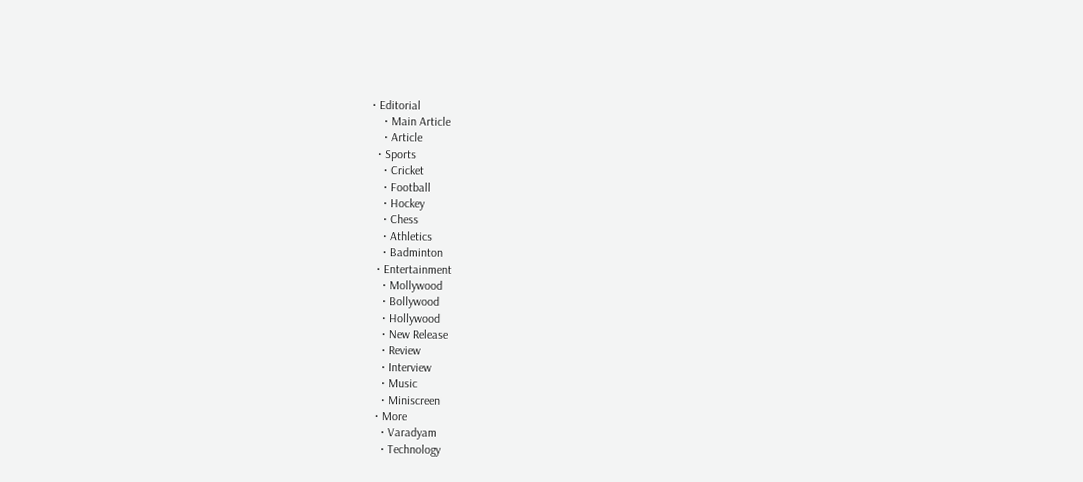• Editorial
    • Main Article
    • Article
  • Sports
    • Cricket
    • Football
    • Hockey
    • Chess
    • Athletics
    • Badminton
  • Entertainment
    • Mollywood
    • Bollywood
    • Hollywood
    • New Release
    • Review
    • Interview
    • Music
    • Miniscreen
  • More
    • Varadyam
    • Technology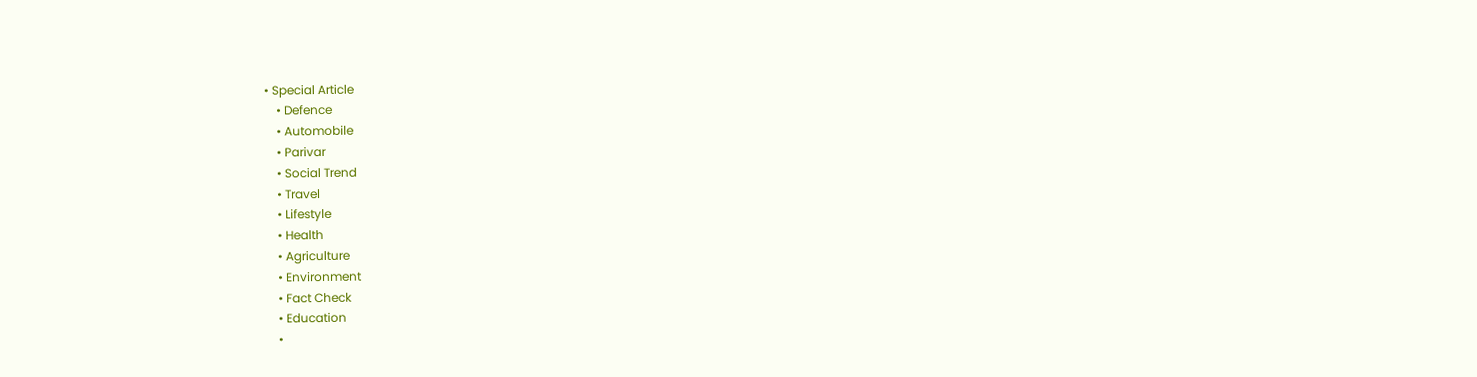• Special Article
    • Defence
    • Automobile
    • Parivar
    • Social Trend
    • Travel
    • Lifestyle
    • Health
    • Agriculture
    • Environment
    • Fact Check
    • Education
    •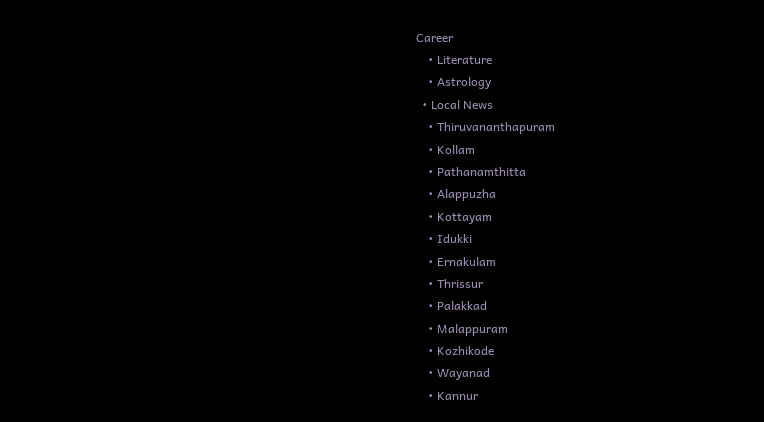Career
    • Literature
    • Astrology
  • Local News
    • Thiruvananthapuram
    • Kollam
    • Pathanamthitta
    • Alappuzha
    • Kottayam
    • Idukki
    • Ernakulam
    • Thrissur
    • Palakkad
    • Malappuram
    • Kozhikode
    • Wayanad
    • Kannur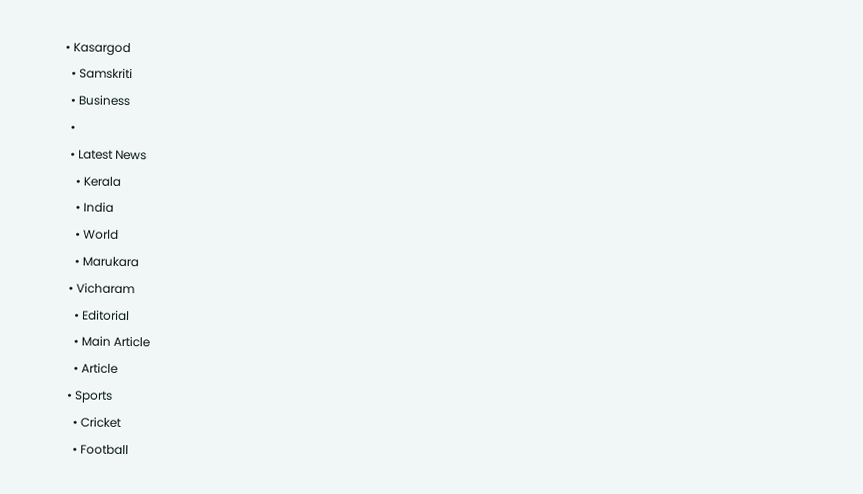• Kasargod
  • Samskriti
  • Business
  •
  • Latest News
    • Kerala
    • India
    • World
    • Marukara
  • Vicharam
    • Editorial
    • Main Article
    • Article
  • Sports
    • Cricket
    • Football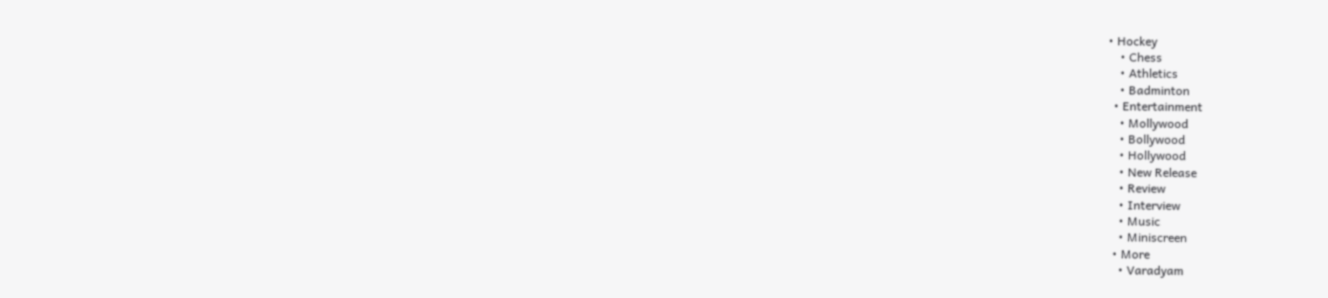• Hockey
    • Chess
    • Athletics
    • Badminton
  • Entertainment
    • Mollywood
    • Bollywood
    • Hollywood
    • New Release
    • Review
    • Interview
    • Music
    • Miniscreen
  • More
    • Varadyam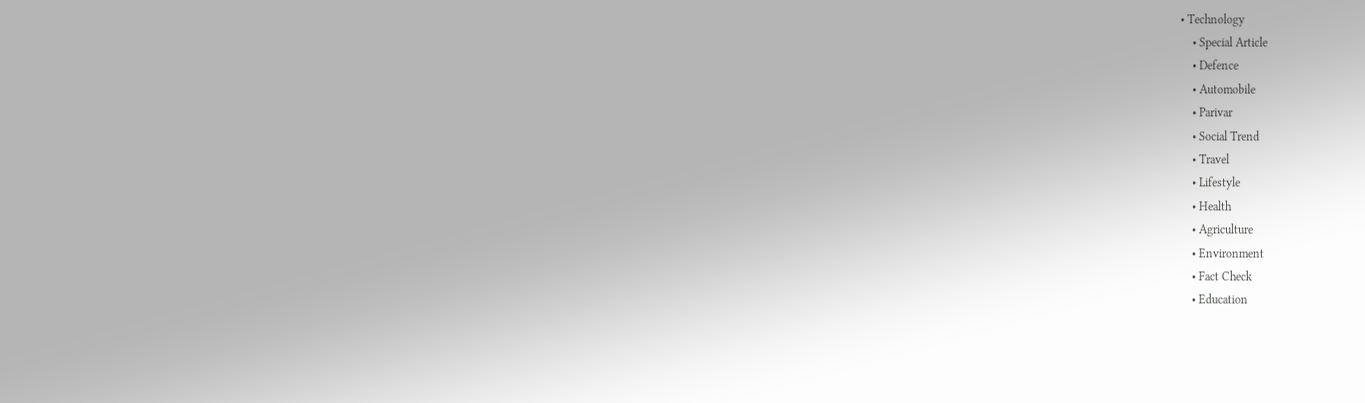• Technology
    • Special Article
    • Defence
    • Automobile
    • Parivar
    • Social Trend
    • Travel
    • Lifestyle
    • Health
    • Agriculture
    • Environment
    • Fact Check
    • Education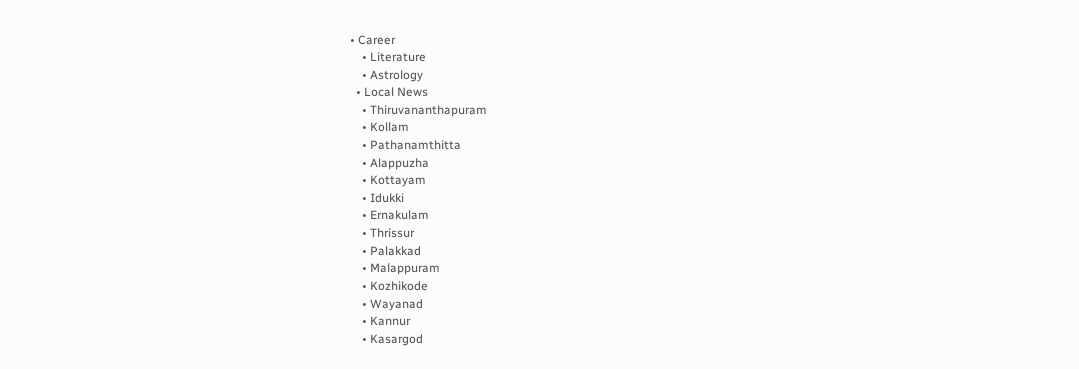• Career
    • Literature
    • Astrology
  • Local News
    • Thiruvananthapuram
    • Kollam
    • Pathanamthitta
    • Alappuzha
    • Kottayam
    • Idukki
    • Ernakulam
    • Thrissur
    • Palakkad
    • Malappuram
    • Kozhikode
    • Wayanad
    • Kannur
    • Kasargod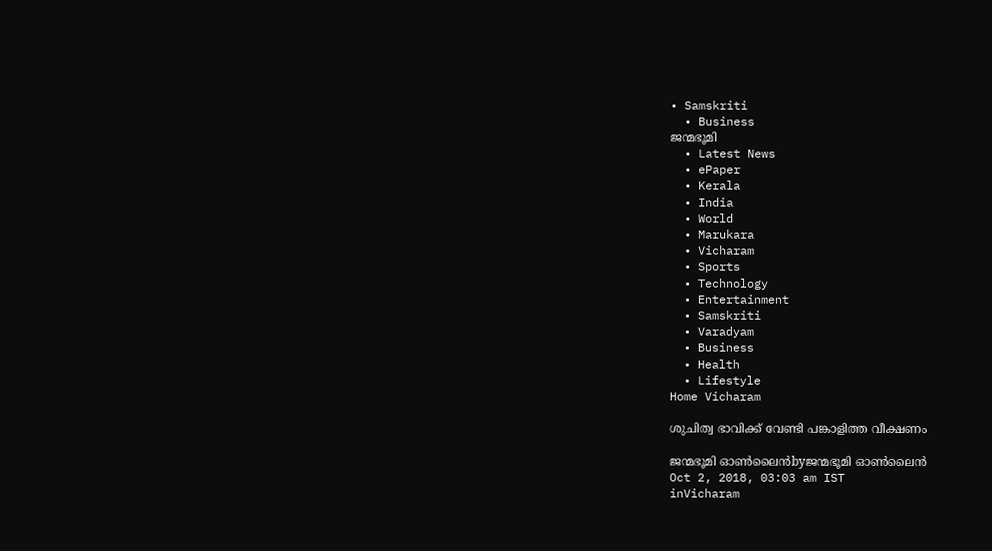• Samskriti
  • Business
ജന്മഭൂമി
  • Latest News
  • ePaper
  • Kerala
  • India
  • World
  • Marukara
  • Vicharam
  • Sports
  • Technology
  • Entertainment
  • Samskriti
  • Varadyam
  • Business
  • Health
  • Lifestyle
Home Vicharam

ശുചിത്വ ഭാവിക്ക് വേണ്ടി പങ്കാളിത്ത വീക്ഷണം

ജന്മഭൂമി ഓണ്‍ലൈന്‍byജന്മഭൂമി ഓണ്‍ലൈന്‍
Oct 2, 2018, 03:03 am IST
inVicharam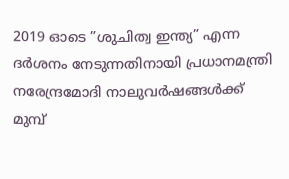2019 ഓടെ ”ശുചിത്വ ഇന്ത്യ” എന്ന ദര്‍ശനം നേടുന്നതിനായി പ്രധാനമന്ത്രി നരേന്ദ്രമോദി നാലുവര്‍ഷങ്ങള്‍ക്ക് മുമ്പ്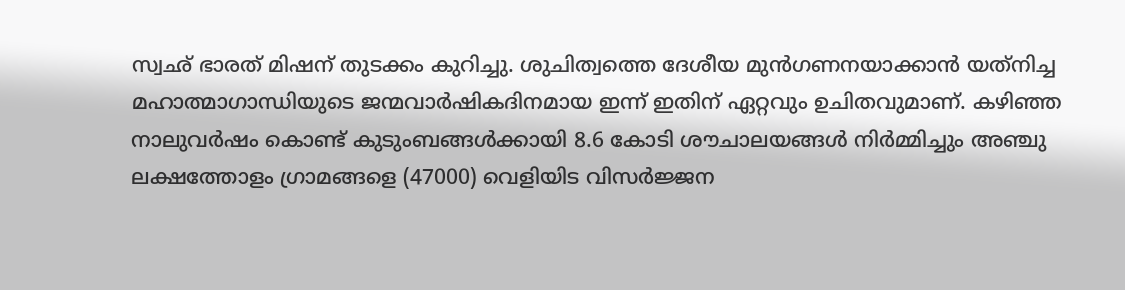സ്വഛ് ഭാരത് മിഷന് തുടക്കം കുറിച്ചു. ശുചിത്വത്തെ ദേശീയ മുന്‍ഗണനയാക്കാന്‍ യത്‌നിച്ച മഹാത്മാഗാന്ധിയുടെ ജന്മവാര്‍ഷികദിനമായ ഇന്ന് ഇതിന് ഏറ്റവും ഉചിതവുമാണ്. കഴിഞ്ഞ നാലുവര്‍ഷം കൊണ്ട് കുടുംബങ്ങള്‍ക്കായി 8.6 കോടി ശൗചാലയങ്ങള്‍ നിര്‍മ്മിച്ചും അഞ്ചു ലക്ഷത്തോളം ഗ്രാമങ്ങളെ (47000) വെളിയിട വിസര്‍ജ്ജന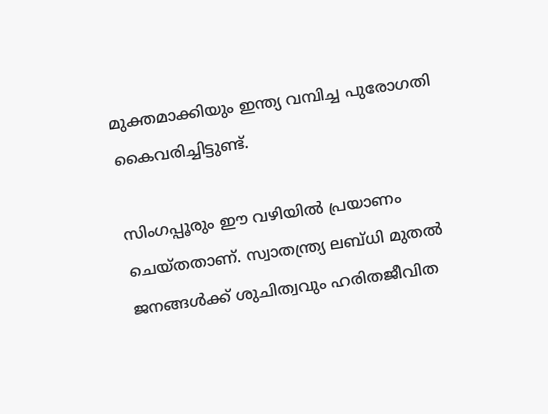മുക്തമാക്കിയും ഇന്ത്യ വമ്പിച്ച പുരോഗതി കൈവരിച്ചിട്ടുണ്ട്.

സിംഗപ്പൂരും ഈ വഴിയില്‍ പ്രയാണം ചെയ്തതാണ്. സ്വാതന്ത്ര്യ ലബ്ധി മുതല്‍ ജനങ്ങള്‍ക്ക് ശുചിത്വവും ഹരിതജീവിത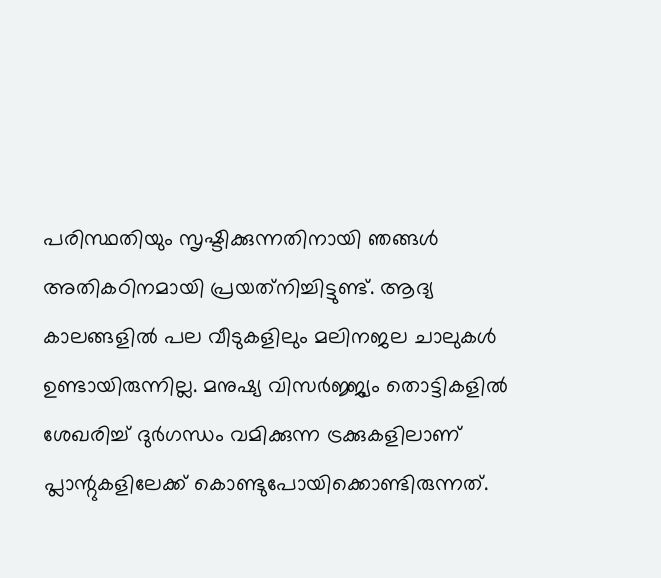പരിസ്ഥതിയും സൃഷ്ടിക്കുന്നതിനായി ഞങ്ങള്‍ അതികഠിനമായി പ്രയത്‌നിച്ചിട്ടുണ്ട്. ആദ്യ കാലങ്ങളില്‍ പല വീടുകളിലും മലിനജല ചാലുകള്‍ ഉണ്ടായിരുന്നില്ല. മനുഷ്യ വിസര്‍ജ്ജ്യം തൊട്ടികളില്‍ ശേഖരിച്ച് ദുര്‍ഗന്ധം വമിക്കുന്ന ട്രക്കുകളിലാണ് പ്ലാന്റുകളിലേക്ക് കൊണ്ടുപോയിക്കൊണ്ടിരുന്നത്.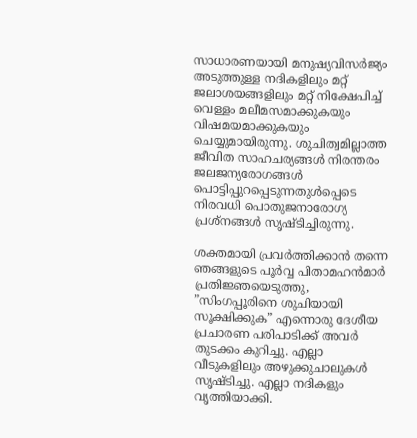സാധാരണയായി മനുഷ്യവിസര്‍ജ്യം അടുത്തുള്ള നദികളിലും മറ്റ് ജലാശയങ്ങളിലും മറ്റ് നിക്ഷേപിച്ച് വെള്ളം മലീമസമാക്കുകയും വിഷമയമാക്കുകയും ചെയ്യുമായിരുന്നു. ശുചിത്വമില്ലാത്ത ജീവിത സാഹചര്യങ്ങള്‍ നിരന്തരം ജലജന്യരോഗങ്ങള്‍ പൊട്ടിപ്പുറപ്പെടുന്നതുള്‍പ്പെടെ നിരവധി പൊതുജനാരോഗ്യ പ്രശ്‌നങ്ങള്‍ സൃഷ്ടിച്ചിരുന്നു.

ശക്തമായി പ്രവര്‍ത്തിക്കാന്‍ തന്നെ ഞങ്ങളുടെ പൂര്‍വ്വ പിതാമഹന്‍മാര്‍ പ്രതിജ്ഞയെടുത്തു, ”സിംഗപ്പൂരിനെ ശുചിയായി സൂക്ഷിക്കുക” എന്നൊരു ദേശീയ പ്രചാരണ പരിപാടിക്ക് അവര്‍ തുടക്കം കുറിച്ചു. എല്ലാ വീടുകളിലും അഴുക്കുചാലുകള്‍ സൃഷ്ടിച്ചു. എല്ലാ നദികളും വൃത്തിയാക്കി.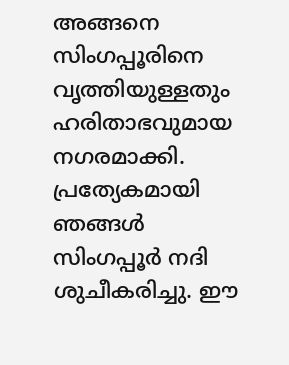അങ്ങനെ സിംഗപ്പൂരിനെ വൃത്തിയുള്ളതും ഹരിതാഭവുമായ നഗരമാക്കി. പ്രത്യേകമായി ഞങ്ങള്‍ സിംഗപ്പൂര്‍ നദി ശുചീകരിച്ചു. ഈ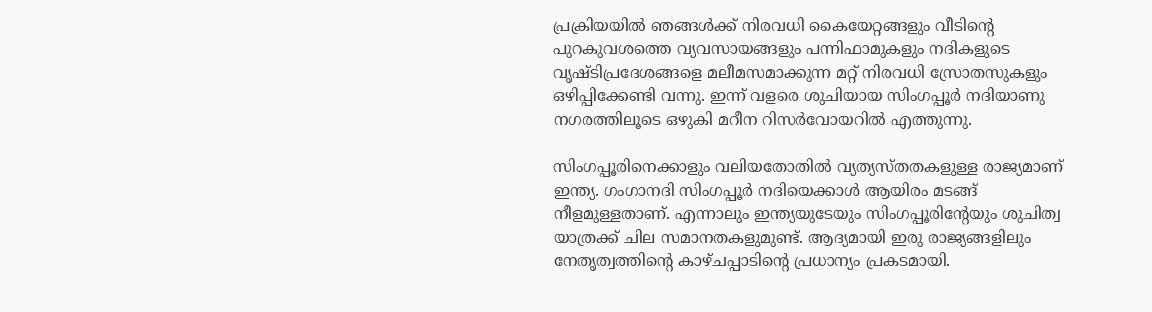പ്രക്രിയയില്‍ ഞങ്ങള്‍ക്ക് നിരവധി കൈയേറ്റങ്ങളും വീടിന്റെ പുറകുവശത്തെ വ്യവസായങ്ങളും പന്നിഫാമുകളും നദികളുടെ വൃഷ്ടിപ്രദേശങ്ങളെ മലീമസമാക്കുന്ന മറ്റ് നിരവധി സ്രോതസുകളും ഒഴിപ്പിക്കേണ്ടി വന്നു. ഇന്ന് വളരെ ശുചിയായ സിംഗപ്പൂര്‍ നദിയാണു നഗരത്തിലൂടെ ഒഴുകി മറീന റിസര്‍വോയറില്‍ എത്തുന്നു.

സിംഗപ്പൂരിനെക്കാളും വലിയതോതില്‍ വ്യത്യസ്തതകളുള്ള രാജ്യമാണ് ഇന്ത്യ. ഗംഗാനദി സിംഗപ്പൂര്‍ നദിയെക്കാള്‍ ആയിരം മടങ്ങ് നീളമുള്ളതാണ്. എന്നാലും ഇന്ത്യയുടേയും സിംഗപ്പൂരിന്റേയും ശുചിത്വ യാത്രക്ക് ചില സമാനതകളുമുണ്ട്. ആദ്യമായി ഇരു രാജ്യങ്ങളിലും നേതൃത്വത്തിന്റെ കാഴ്ചപ്പാടിന്റെ പ്രധാന്യം പ്രകടമായി.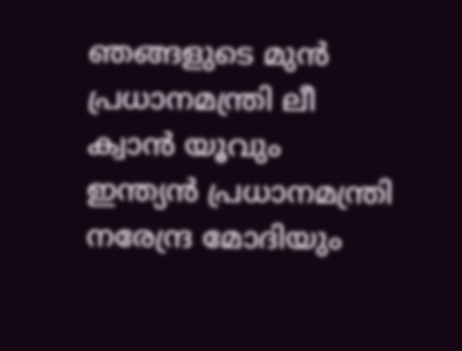ഞങ്ങളുടെ മുന്‍ പ്രധാനമന്ത്രി ലീ ക്വാന്‍ യൂവും ഇന്ത്യന്‍ പ്രധാനമന്ത്രി നരേന്ദ്ര മോദിയും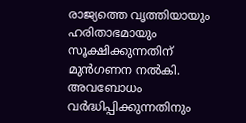രാജ്യത്തെ വൃത്തിയായും ഹരിതാഭമായും സൂക്ഷിക്കുന്നതിന് മുന്‍ഗണന നല്‍കി. അവബോധം വര്‍ദ്ധിപ്പിക്കുന്നതിനും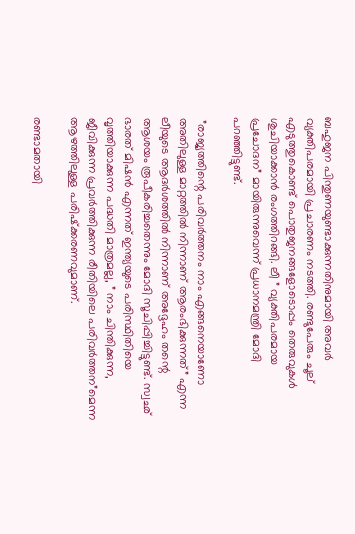ബഹുജന പിന്തുണയുണ്ടാക്കുന്നതിനുമായി അവര്‍ വ്യക്തിപരമായി പ്രചാരണം നടത്തി. രണ്ടുപേരും ചൂല് എടുത്തുകൊണ്ട് പൊതുജനങ്ങളോടൊപ്പം തെരുവുകള്‍ ശുചിയാക്കാന്‍ രംഗത്തിറങ്ങി. ലീ ” വ്യക്തിപരമായ പ്രചോദന” മായിരുന്നുവെന്ന് പ്രധാനമന്ത്രി മോദി പറഞ്ഞിട്ടുണ്ട്.

 ”രാജ്യത്തിന്റെ പരിവര്‍ത്തനം നാം എങ്ങനെയാണോ അതിലുള്ള മാറ്റത്തില്‍ നിന്നാണ് ആരംഭിക്കുന്നത്” എന്ന  ലീയുടെ ആദര്‍ശത്തില്‍ നിന്നാണ് അദ്ദേഹം തന്റെ ആശയം രൂപീകരിച്ചതെന്നും മോദി സൂചിപ്പിച്ചിട്ടുണ്ട്. സ്വഛ് ഭാരത് മിഷന്‍ എന്നത് ഇന്ത്യയുടെ പരിസ്ഥിതിയെ വൃത്തിയാക്കുന്ന പദ്ധതി മാത്രമല്ല, ” നാം ചിന്തിക്കുന്ന, ജീവിക്കുന്ന പ്രവര്‍ത്തിക്കുന്ന രീതിയിലെ പരിവര്‍ത്തന”മെന്ന ആഴത്തിലുള്ള പരിഷ്‌ക്കരണവുമാണ്.

രണ്ടാമതായി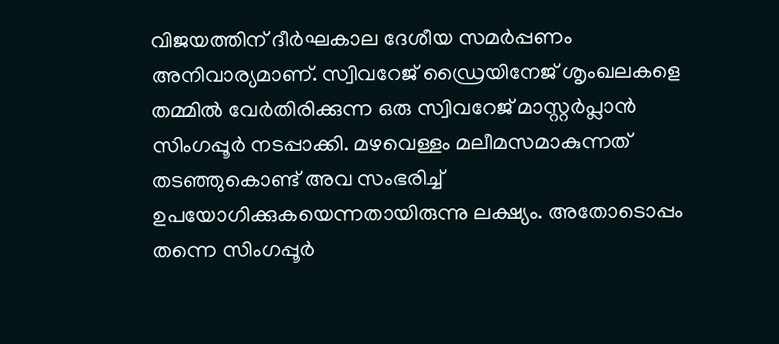വിജയത്തിന് ദീര്‍ഘകാല ദേശീയ സമര്‍പ്പണം അനിവാര്യമാണ്. സ്വിവറേജ് ഡ്രൈയിനേജ് ശൃംഖലകളെ തമ്മില്‍ വേര്‍തിരിക്കുന്ന ഒരു സ്വിവറേജ് മാസ്റ്റര്‍പ്ലാന്‍ സിംഗപ്പൂര്‍ നടപ്പാക്കി. മഴവെള്ളം മലീമസമാകുന്നത് തടഞ്ഞുകൊണ്ട് അവ സംഭരിച്ച് ഉപയോഗിക്കുകയെന്നതായിരുന്നു ലക്ഷ്യം. അതോടൊപ്പം തന്നെ സിംഗപ്പൂര്‍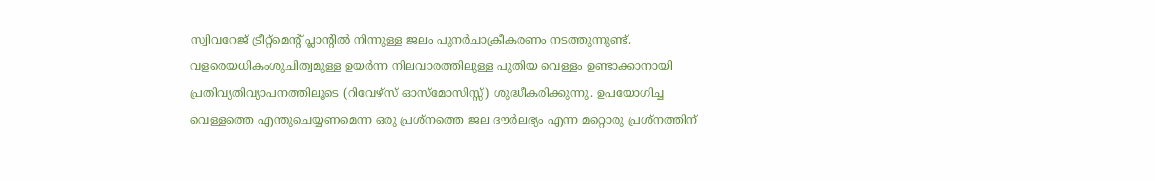സ്വിവറേജ് ട്രീറ്റ്‌മെന്റ് പ്ലാന്റില്‍ നിന്നുള്ള ജലം പുനര്‍ചാക്രീകരണം നടത്തുന്നുണ്ട്. വളരെയധികംശുചിത്വമുള്ള ഉയര്‍ന്ന നിലവാരത്തിലുള്ള പുതിയ വെള്ളം ഉണ്ടാക്കാനായി പ്രതിവ്യതിവ്യാപനത്തിലൂടെ (റിവേഴ്‌സ് ഓസ്‌മോസിസ്സ്) ശുദ്ധീകരിക്കുന്നു. ഉപയോഗിച്ച വെള്ളത്തെ എന്തുചെയ്യണമെന്ന ഒരു പ്രശ്‌നത്തെ ജല ദൗര്‍ലഭ്യം എന്ന മറ്റൊരു പ്രശ്‌നത്തിന്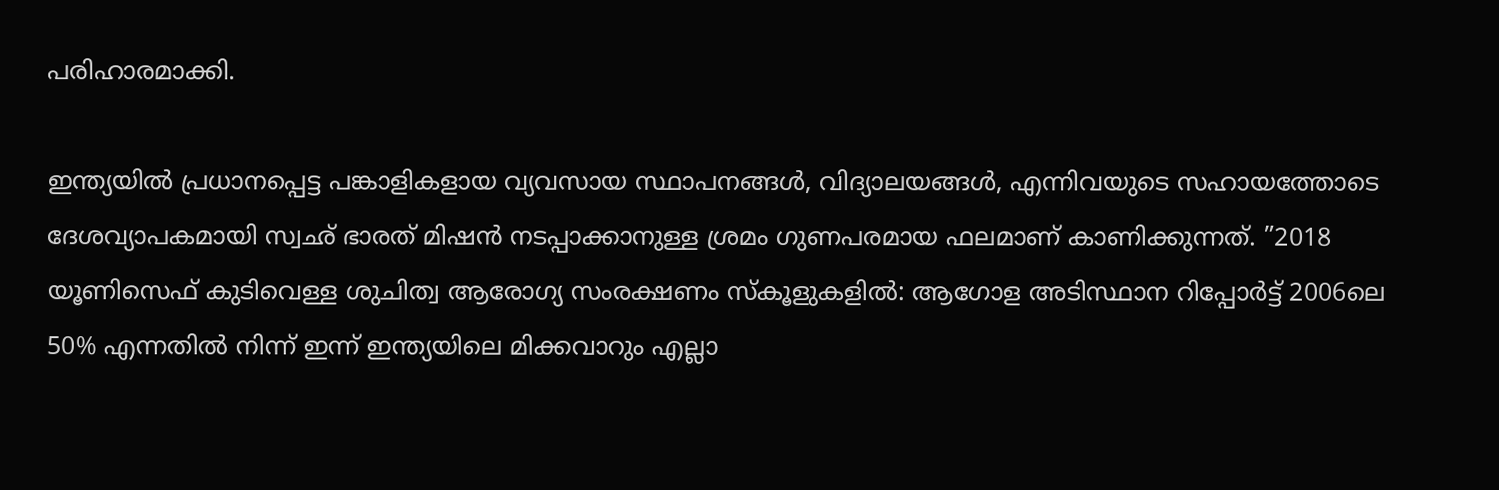പരിഹാരമാക്കി.

ഇന്ത്യയില്‍ പ്രധാനപ്പെട്ട പങ്കാളികളായ വ്യവസായ സ്ഥാപനങ്ങള്‍, വിദ്യാലയങ്ങള്‍, എന്നിവയുടെ സഹായത്തോടെ ദേശവ്യാപകമായി സ്വഛ് ഭാരത് മിഷന്‍ നടപ്പാക്കാനുള്ള ശ്രമം ഗുണപരമായ ഫലമാണ് കാണിക്കുന്നത്. ”2018 യൂണിസെഫ് കുടിവെള്ള ശുചിത്വ ആരോഗ്യ സംരക്ഷണം സ്‌കൂളുകളില്‍: ആഗോള അടിസ്ഥാന റിപ്പോര്‍ട്ട് 2006ലെ 50% എന്നതില്‍ നിന്ന് ഇന്ന് ഇന്ത്യയിലെ മിക്കവാറും എല്ലാ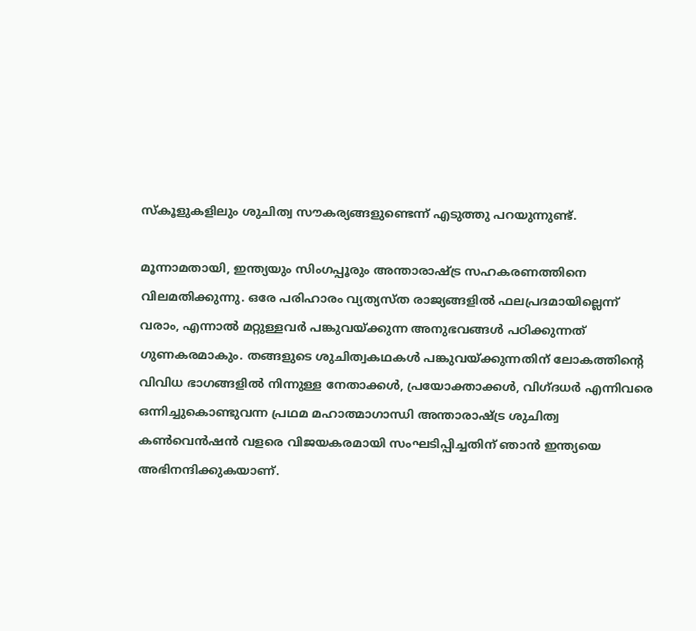സ്‌കൂളുകളിലും ശുചിത്വ സൗകര്യങ്ങളുണ്ടെന്ന് എടുത്തു പറയുന്നുണ്ട്.

മൂന്നാമതായി, ഇന്ത്യയും സിംഗപ്പൂരും അന്താരാഷ്‌ട്ര സഹകരണത്തിനെ വിലമതിക്കുന്നു. ഒരേ പരിഹാരം വ്യത്യസ്ത രാജ്യങ്ങളില്‍ ഫലപ്രദമായില്ലെന്ന് വരാം, എന്നാല്‍ മറ്റുള്ളവര്‍ പങ്കുവയ്‌ക്കുന്ന അനുഭവങ്ങള്‍ പഠിക്കുന്നത് ഗുണകരമാകും. തങ്ങളുടെ ശുചിത്വകഥകള്‍ പങ്കുവയ്‌ക്കുന്നതിന് ലോകത്തിന്റെ വിവിധ ഭാഗങ്ങളില്‍ നിന്നുള്ള നേതാക്കള്‍, പ്രയോക്താക്കള്‍, വിഗ്ദധര്‍ എന്നിവരെ ഒന്നിച്ചുകൊണ്ടുവന്ന പ്രഥമ മഹാത്മാഗാന്ധി അന്താരാഷ്‌ട്ര ശുചിത്വ കണ്‍വെന്‍ഷന്‍ വളരെ വിജയകരമായി സംഘടിപ്പിച്ചതിന് ഞാന്‍ ഇന്ത്യയെ അഭിനന്ദിക്കുകയാണ്.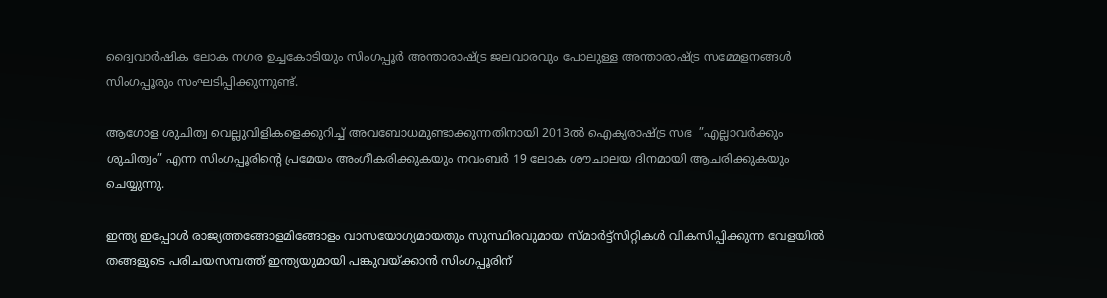ദ്വൈവാര്‍ഷിക ലോക നഗര ഉച്ചകോടിയും സിംഗപ്പൂര്‍ അന്താരാഷ്‌ട്ര ജലവാരവും പോലുള്ള അന്താരാഷ്‌ട്ര സമ്മേളനങ്ങള്‍ സിംഗപ്പൂരും സംഘടിപ്പിക്കുന്നുണ്ട്.

ആഗോള ശുചിത്വ വെല്ലുവിളികളെക്കുറിച്ച് അവബോധമുണ്ടാക്കുന്നതിനായി 2013ല്‍ ഐക്യരാഷ്‌ട്ര സഭ  ”എല്ലാവര്‍ക്കും ശുചിത്വം” എന്ന സിംഗപ്പൂരിന്റെ പ്രമേയം അംഗീകരിക്കുകയും നവംബര്‍ 19 ലോക ശൗചാലയ ദിനമായി ആചരിക്കുകയും ചെയ്യുന്നു.

ഇന്ത്യ ഇപ്പോള്‍ രാജ്യത്തങ്ങോളമിങ്ങോളം വാസയോഗ്യമായതും സുസ്ഥിരവുമായ സ്മാര്‍ട്ട്‌സിറ്റികള്‍ വികസിപ്പിക്കുന്ന വേളയില്‍ തങ്ങളുടെ പരിചയസമ്പത്ത് ഇന്ത്യയുമായി പങ്കുവയ്‌ക്കാന്‍ സിംഗപ്പൂരിന്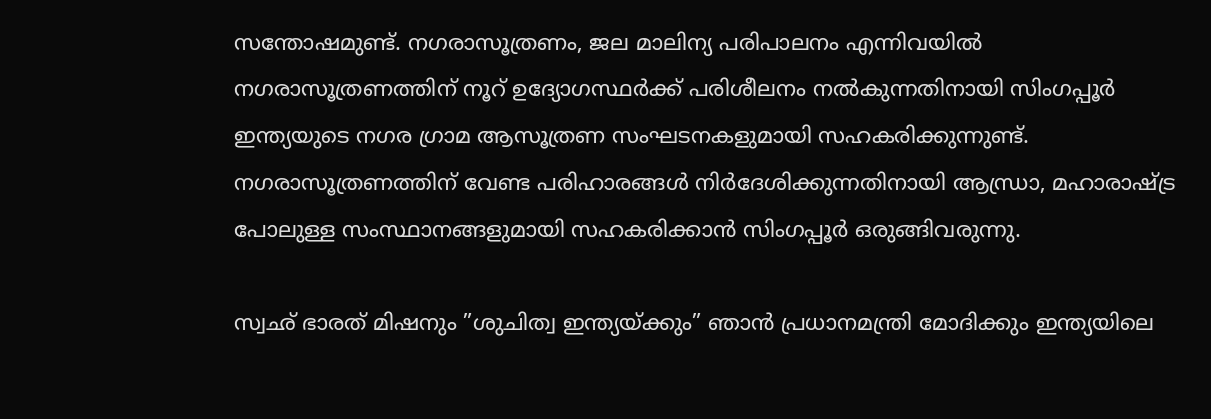സന്തോഷമുണ്ട്. നഗരാസൂത്രണം, ജല മാലിന്യ പരിപാലനം എന്നിവയില്‍ നഗരാസൂത്രണത്തിന് നൂറ് ഉദ്യോഗസ്ഥര്‍ക്ക് പരിശീലനം നല്‍കുന്നതിനായി സിംഗപ്പൂര്‍ ഇന്ത്യയുടെ നഗര ഗ്രാമ ആസൂത്രണ സംഘടനകളുമായി സഹകരിക്കുന്നുണ്ട്. നഗരാസൂത്രണത്തിന് വേണ്ട പരിഹാരങ്ങള്‍ നിര്‍ദേശിക്കുന്നതിനായി ആന്ധ്രാ, മഹാരാഷ്‌ട്ര പോലുള്ള സംസ്ഥാനങ്ങളുമായി സഹകരിക്കാന്‍ സിംഗപ്പൂര്‍ ഒരുങ്ങിവരുന്നു.

സ്വഛ് ഭാരത് മിഷനും ”ശുചിത്വ ഇന്ത്യയ്‌ക്കും” ഞാന്‍ പ്രധാനമന്ത്രി മോദിക്കും ഇന്ത്യയിലെ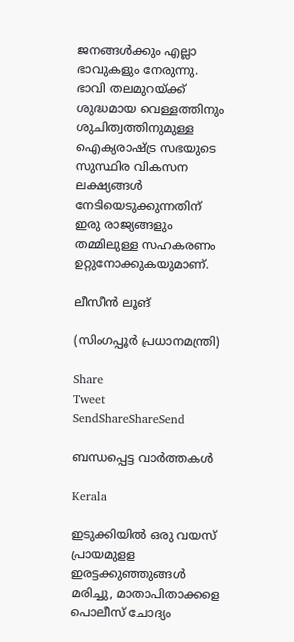ജനങ്ങള്‍ക്കും എല്ലാ ഭാവുകളും നേരുന്നു. ഭാവി തലമുറയ്‌ക്ക് ശുദ്ധമായ വെള്ളത്തിനും ശുചിത്വത്തിനുമുള്ള ഐക്യരാഷ്‌ട്ര സഭയുടെ സുസ്ഥിര വികസന ലക്ഷ്യങ്ങള്‍ നേടിയെടുക്കുന്നതിന് ഇരു രാജ്യങ്ങളും തമ്മിലുള്ള സഹകരണം ഉറ്റുനോക്കുകയുമാണ്.

ലീസീന്‍ ലൂങ്

(സിംഗപ്പൂര്‍ പ്രധാനമന്ത്രി)

Share
Tweet
SendShareShareSend

ബന്ധപ്പെട്ട വാര്‍ത്തകള്‍

Kerala

ഇടുക്കിയില്‍ ഒരു വയസ് പ്രായമുളള ഇരട്ടക്കുഞ്ഞുങ്ങള്‍ മരിച്ചു, മാതാപിതാക്കളെ പൊലീസ് ചോദ്യം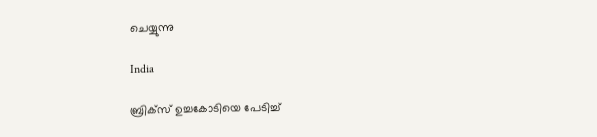ചെയ്യുന്നു

India

ബ്രിക്സ് ഉച്ചകോടിയെ പേടിച്ച്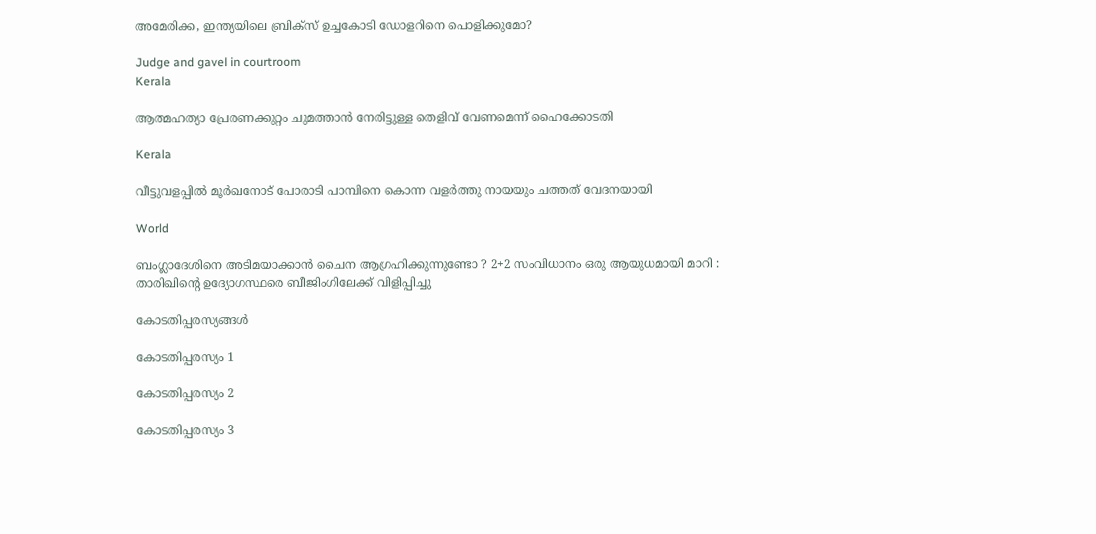അമേരിക്ക, ഇന്ത്യയിലെ ബ്രിക്സ് ഉച്ചകോടി ഡോളറിനെ പൊളിക്കുമോ?

Judge and gavel in courtroom
Kerala

ആത്മഹത്യാ പ്രേരണക്കുറ്റം ചുമത്താന്‍ നേരിട്ടുള്ള തെളിവ് വേണമെന്ന് ഹൈക്കോടതി

Kerala

വീട്ടുവളപ്പില്‍ മൂര്‍ഖനോട് പോരാടി പാമ്പിനെ കൊന്ന വളര്‍ത്തു നായയും ചത്തത് വേദനയായി

World

ബംഗ്ലാദേശിനെ അടിമയാക്കാൻ ചൈന ആഗ്രഹിക്കുന്നുണ്ടോ ? 2+2 സംവിധാനം ഒരു ആയുധമായി മാറി : താരിഖിന്റെ ഉദ്യോഗസ്ഥരെ ബീജിംഗിലേക്ക് വിളിപ്പിച്ചു

കോടതിപ്പരസ്യങ്ങള്‍

കോടതിപ്പരസ്യം 1

കോടതിപ്പരസ്യം 2

കോടതിപ്പരസ്യം 3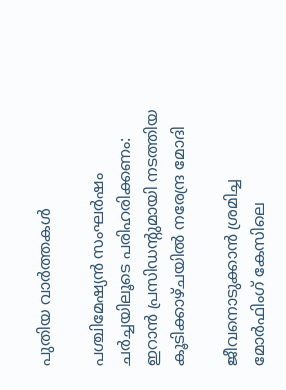പുതിയ വാര്‍ത്തകള്‍

പശ്ചിമേഷ്യന്‍ സംഘര്‍ഷം ചര്‍ച്ചയിലൂടെ പരിഹരിക്കണം: ഇറാന്‍ പ്രസിഡന്റുമായി നടത്തിയ കൂടിക്കാഴ്ചയില്‍ നരേന്ദ്ര മോദി

ജീവനൊടുക്കാന്‍ ശ്രമിച്ച മോര്‍ഫിംഗ് കേസിലെ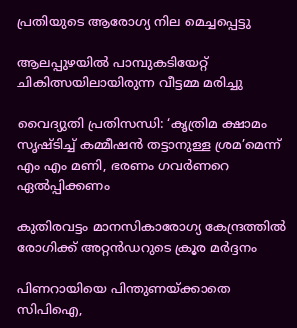പ്രതിയുടെ ആരോഗ്യ നില മെച്ചപ്പെട്ടു

ആലപ്പുഴയില്‍ പാമ്പുകടിയേറ്റ് ചികിത്സയിലായിരുന്ന വീട്ടമ്മ മരിച്ചു

വൈദ്യുതി പ്രതിസന്ധി: ‘കൃത്രിമ ക്ഷാമം സൃഷ്ടിച്ച് കമ്മീഷന്‍ തട്ടാനുള്ള ശ്രമ’മെന്ന് എം എം മണി, ഭരണം ഗവര്‍ണറെ ഏല്‍പ്പിക്കണം

കുതിരവട്ടം മാനസികാരോഗ്യ കേന്ദ്രത്തില്‍ രോഗിക്ക് അറ്റന്‍ഡറുടെ ക്രൂര മര്‍ദ്ദനം

പിണറായിയെ പിന്തുണയ്‌ക്കാതെ സിപിഐ,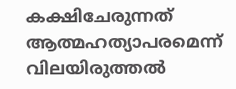കക്ഷിചേരുന്നത് ആത്മഹത്യാപരമെന്ന് വിലയിരുത്തല്‍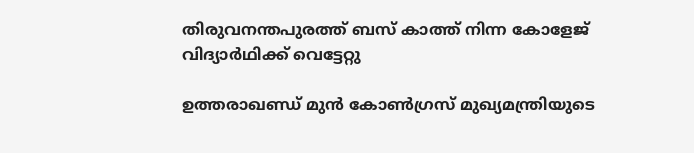തിരുവനന്തപുരത്ത് ബസ് കാത്ത് നിന്ന കോളേജ് വിദ്യാര്‍ഥിക്ക് വെട്ടേറ്റു

ഉത്തരാഖണ്ഡ് മുൻ കോൺഗ്രസ് മുഖ്യമന്ത്രിയുടെ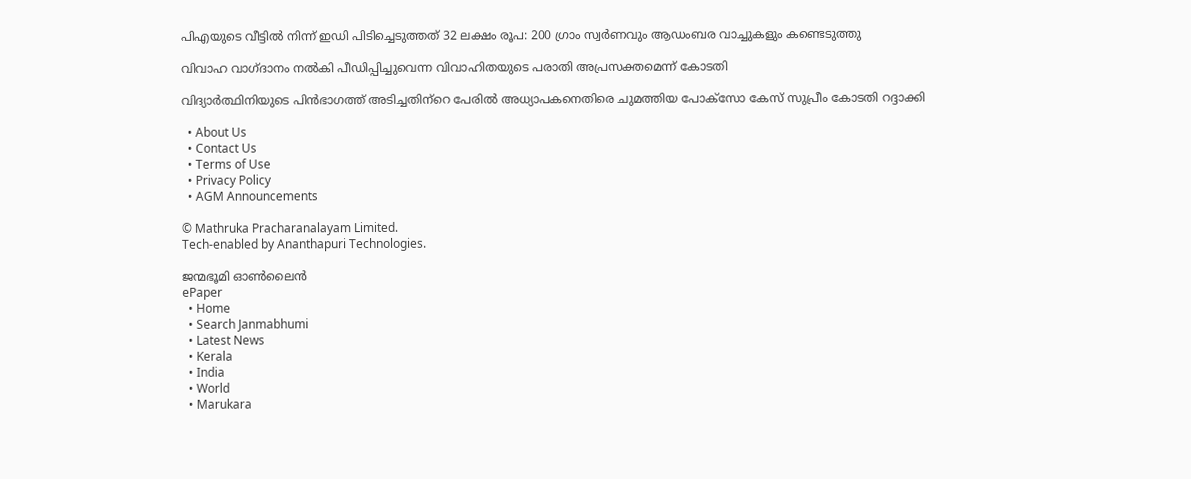പിഎയുടെ വീട്ടിൽ നിന്ന് ഇഡി പിടിച്ചെടുത്തത് 32 ലക്ഷം രൂപ: 200 ഗ്രാം സ്വർണവും ആഡംബര വാച്ചുകളും കണ്ടെടുത്തു

വിവാഹ വാഗ്ദാനം നല്‍കി പീഡിപ്പിച്ചുവെന്ന വിവാഹിതയുടെ പരാതി അപ്രസക്തമെന്ന് കോടതി

വിദ്യാര്‍ത്ഥിനിയുടെ പിന്‍ഭാഗത്ത് അടിച്ചതിന്‌റെ പേരില്‍ അധ്യാപകനെതിരെ ചുമത്തിയ പോക്‌സോ കേസ് സുപ്രീം കോടതി റദ്ദാക്കി

  • About Us
  • Contact Us
  • Terms of Use
  • Privacy Policy
  • AGM Announcements

© Mathruka Pracharanalayam Limited.
Tech-enabled by Ananthapuri Technologies.

ജന്മഭൂമി ഓണ്‍ലൈന്‍
ePaper
  • Home
  • Search Janmabhumi
  • Latest News
  • Kerala
  • India
  • World
  • Marukara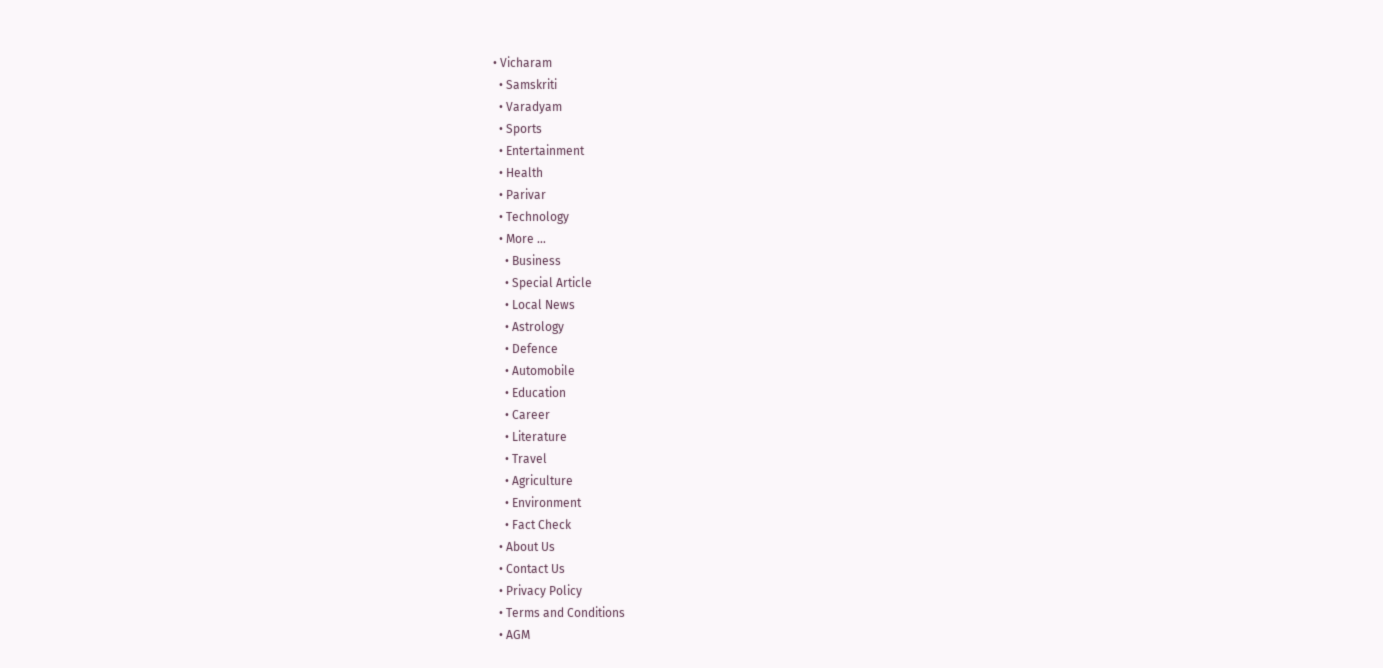• Vicharam
  • Samskriti
  • Varadyam
  • Sports
  • Entertainment
  • Health
  • Parivar
  • Technology
  • More …
    • Business
    • Special Article
    • Local News
    • Astrology
    • Defence
    • Automobile
    • Education
    • Career
    • Literature
    • Travel
    • Agriculture
    • Environment
    • Fact Check
  • About Us
  • Contact Us
  • Privacy Policy
  • Terms and Conditions
  • AGM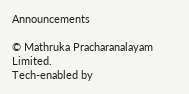Announcements

© Mathruka Pracharanalayam Limited.
Tech-enabled by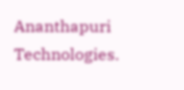Ananthapuri Technologies.